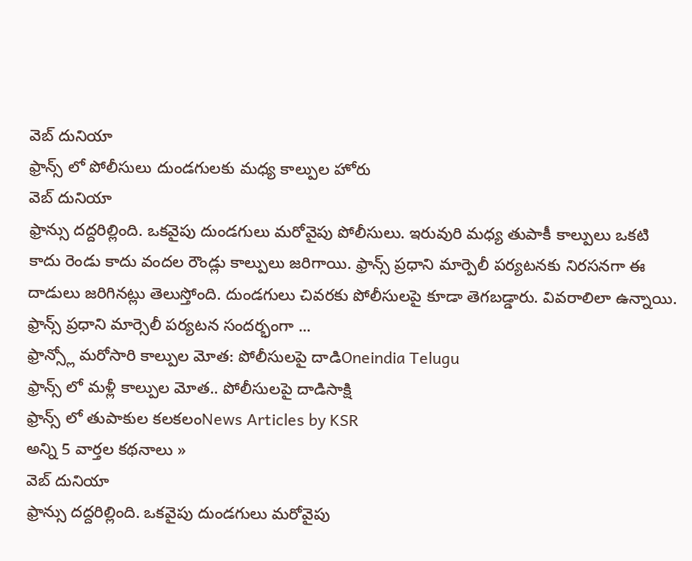వెబ్ దునియా
ఫ్రాన్స్ లో పోలీసులు దుండగులకు మధ్య కాల్పుల హోరు
వెబ్ దునియా
ఫ్రాన్సు దద్దరిల్లింది. ఒకవైపు దుండగులు మరోవైపు పోలీసులు. ఇరువురి మధ్య తుపాకీ కాల్పులు ఒకటి కాదు రెండు కాదు వందల రౌండ్లు కాల్పులు జరిగాయి. ఫ్రాన్స్ ప్రధాని మార్పెలీ పర్యటనకు నిరసనగా ఈ దాడులు జరిగినట్లు తెలుస్తోంది. దుండగులు చివరకు పోలీసులపై కూడా తెగబడ్డారు. వివరాలిలా ఉన్నాయి. ఫ్రాన్స్ ప్రధాని మార్సెలీ పర్యటన సందర్భంగా ...
ఫ్రాన్స్లో మరోసారి కాల్పుల మోత: పోలీసులపై దాడిOneindia Telugu
ఫ్రాన్స్ లో మళ్లీ కాల్పుల మోత.. పోలీసులపై దాడిసాక్షి
ఫ్రాన్స్ లో తుపాకుల కలకలంNews Articles by KSR
అన్ని 5 వార్తల కథనాలు »
వెబ్ దునియా
ఫ్రాన్సు దద్దరిల్లింది. ఒకవైపు దుండగులు మరోవైపు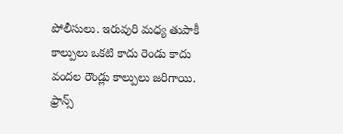పోలీసులు. ఇరువురి మధ్య తుపాకీ కాల్పులు ఒకటి కాదు రెండు కాదు వందల రౌండ్లు కాల్పులు జరిగాయి. ఫ్రాన్స్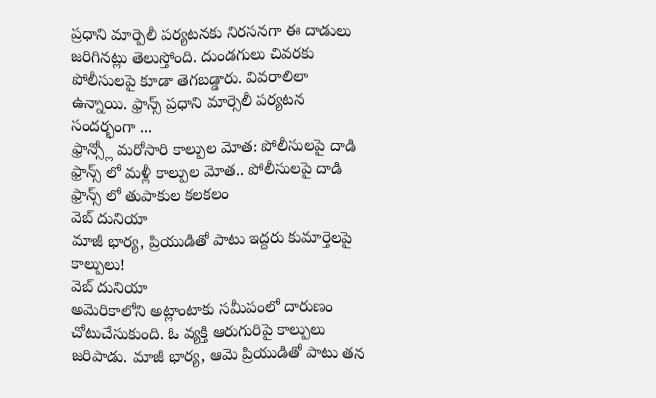ప్రధాని మార్పెలీ పర్యటనకు నిరసనగా ఈ దాడులు జరిగినట్లు తెలుస్తోంది. దుండగులు చివరకు పోలీసులపై కూడా తెగబడ్డారు. వివరాలిలా ఉన్నాయి. ఫ్రాన్స్ ప్రధాని మార్సెలీ పర్యటన సందర్భంగా ...
ఫ్రాన్స్లో మరోసారి కాల్పుల మోత: పోలీసులపై దాడి
ఫ్రాన్స్ లో మళ్లీ కాల్పుల మోత.. పోలీసులపై దాడి
ఫ్రాన్స్ లో తుపాకుల కలకలం
వెబ్ దునియా
మాజీ భార్య, ప్రియుడితో పాటు ఇద్దరు కుమార్తెలపై కాల్పులు!
వెబ్ దునియా
అమెరికాలోని అట్లాంటాకు సమీపంలో దారుణం చోటుచేసుకుంది. ఓ వ్యక్తి ఆరుగురిపై కాల్పులు జరిపాడు. మాజీ భార్య, ఆమె ప్రియుడితో పాటు తన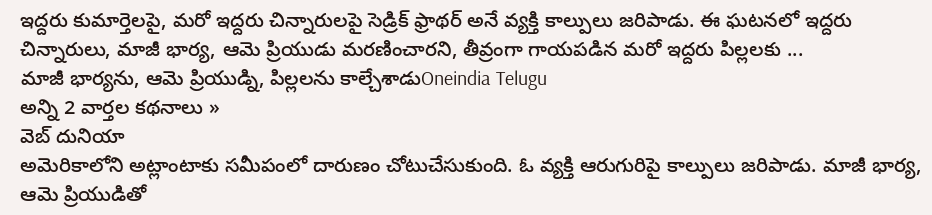ఇద్దరు కుమార్తెలపై, మరో ఇద్దరు చిన్నారులపై సెడ్రిక్ ఫ్రాథర్ అనే వ్యక్తి కాల్పులు జరిపాడు. ఈ ఘటనలో ఇద్దరు చిన్నారులు, మాజీ భార్య, ఆమె ప్రియుడు మరణించారని, తీవ్రంగా గాయపడిన మరో ఇద్దరు పిల్లలకు ...
మాజీ భార్యను, ఆమె ప్రియుడ్ని, పిల్లలను కాల్చేశాడుOneindia Telugu
అన్ని 2 వార్తల కథనాలు »
వెబ్ దునియా
అమెరికాలోని అట్లాంటాకు సమీపంలో దారుణం చోటుచేసుకుంది. ఓ వ్యక్తి ఆరుగురిపై కాల్పులు జరిపాడు. మాజీ భార్య, ఆమె ప్రియుడితో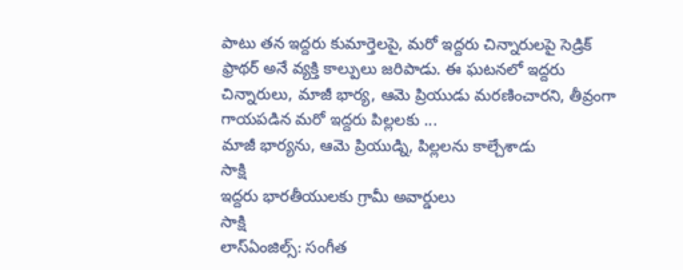పాటు తన ఇద్దరు కుమార్తెలపై, మరో ఇద్దరు చిన్నారులపై సెడ్రిక్ ఫ్రాథర్ అనే వ్యక్తి కాల్పులు జరిపాడు. ఈ ఘటనలో ఇద్దరు చిన్నారులు, మాజీ భార్య, ఆమె ప్రియుడు మరణించారని, తీవ్రంగా గాయపడిన మరో ఇద్దరు పిల్లలకు ...
మాజీ భార్యను, ఆమె ప్రియుడ్ని, పిల్లలను కాల్చేశాడు
సాక్షి
ఇద్దరు భారతీయులకు గ్రామీ అవార్డులు
సాక్షి
లాస్ఏంజిల్స్: సంగీత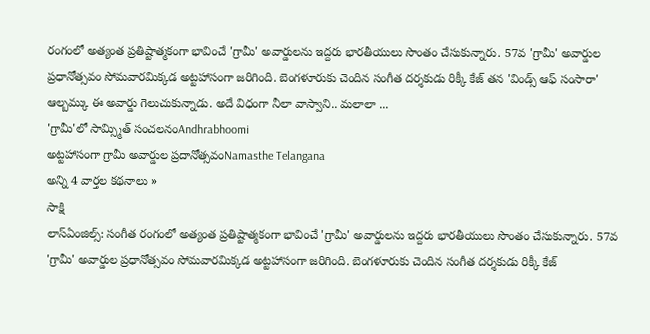రంగంలో అత్యంత ప్రతిష్టాత్మకంగా భావించే 'గ్రామీ' అవార్డులను ఇద్దరు భారతీయులు సొంతం చేసుకున్నారు. 57వ 'గ్రామీ' అవార్డుల ప్రధానోత్సవం సోమవారమిక్కడ అట్టహాసంగా జరిగింది. బెంగళూరుకు చెందిన సంగీత దర్శకుడు రిక్కీ కేజ్ తన 'విండ్స్ ఆఫ్ సంసారా' ఆల్బమ్కు ఈ అవార్డు గెలుచుకున్నాడు. అదే విధంగా నీలా వాస్వాని.. మలాలా ...
'గ్రామీ'లో సామ్స్మిత్ సంచలనంAndhrabhoomi
అట్టహాసంగా గ్రామీ అవార్డుల ప్రదానోత్సవంNamasthe Telangana
అన్ని 4 వార్తల కథనాలు »
సాక్షి
లాస్ఏంజిల్స్: సంగీత రంగంలో అత్యంత ప్రతిష్టాత్మకంగా భావించే 'గ్రామీ' అవార్డులను ఇద్దరు భారతీయులు సొంతం చేసుకున్నారు. 57వ 'గ్రామీ' అవార్డుల ప్రధానోత్సవం సోమవారమిక్కడ అట్టహాసంగా జరిగింది. బెంగళూరుకు చెందిన సంగీత దర్శకుడు రిక్కీ కేజ్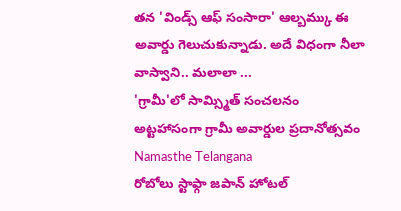తన 'విండ్స్ ఆఫ్ సంసారా' ఆల్బమ్కు ఈ అవార్డు గెలుచుకున్నాడు. అదే విధంగా నీలా వాస్వాని.. మలాలా ...
'గ్రామీ'లో సామ్స్మిత్ సంచలనం
అట్టహాసంగా గ్రామీ అవార్డుల ప్రదానోత్సవం
Namasthe Telangana
రోబోలు స్టాఫ్గా జపాన్ హోటల్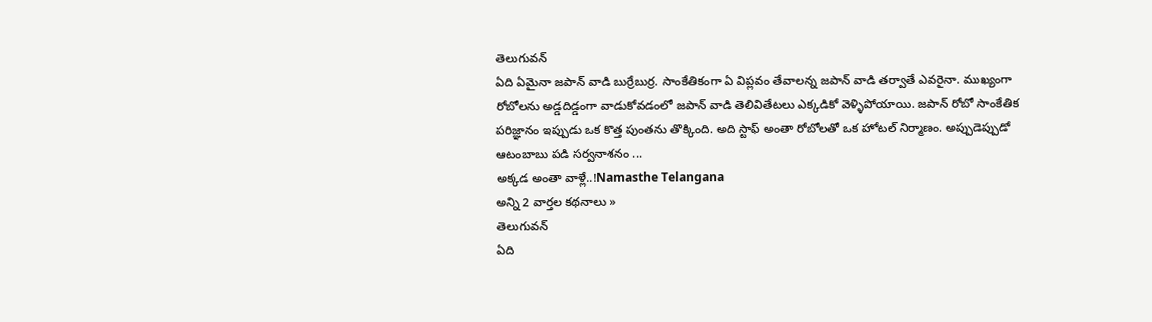తెలుగువన్
ఏది ఏమైనా జపాన్ వాడి బుర్రేబుర్ర. సాంకేతికంగా ఏ విప్లవం తేవాలన్న జపాన్ వాడి తర్వాతే ఎవరైనా. ముఖ్యంగా రోబోలను అడ్డదిడ్డంగా వాడుకోవడంలో జపాన్ వాడి తెలివితేటలు ఎక్కడికో వెళ్ళిపోయాయి. జపాన్ రోబో సాంకేతిక పరిజ్ఞానం ఇప్పుడు ఒక కొత్త పుంతను తొక్కింది. అది స్టాఫ్ అంతా రోబోలతో ఒక హోటల్ నిర్మాణం. అప్పుడెప్పుడో ఆటంబాబు పడి సర్వనాశనం ...
అక్కడ అంతా వాళ్లే..!Namasthe Telangana
అన్ని 2 వార్తల కథనాలు »
తెలుగువన్
ఏది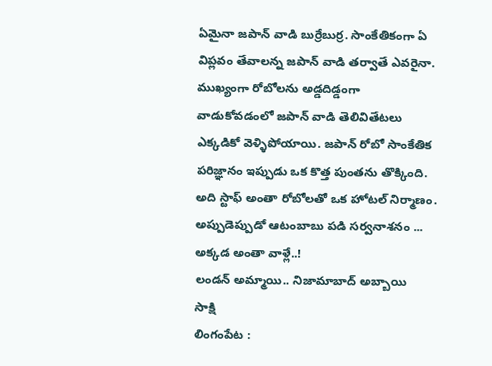ఏమైనా జపాన్ వాడి బుర్రేబుర్ర. సాంకేతికంగా ఏ విప్లవం తేవాలన్న జపాన్ వాడి తర్వాతే ఎవరైనా. ముఖ్యంగా రోబోలను అడ్డదిడ్డంగా వాడుకోవడంలో జపాన్ వాడి తెలివితేటలు ఎక్కడికో వెళ్ళిపోయాయి. జపాన్ రోబో సాంకేతిక పరిజ్ఞానం ఇప్పుడు ఒక కొత్త పుంతను తొక్కింది. అది స్టాఫ్ అంతా రోబోలతో ఒక హోటల్ నిర్మాణం. అప్పుడెప్పుడో ఆటంబాబు పడి సర్వనాశనం ...
అక్కడ అంతా వాళ్లే..!
లండన్ అమ్మాయి.. నిజామాబాద్ అబ్బాయి
సాక్షి
లింగంపేట :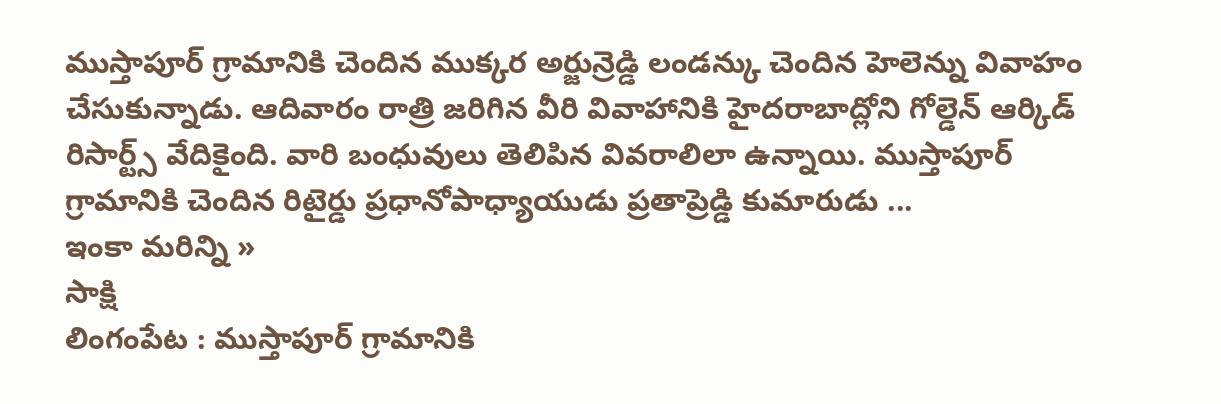ముస్తాపూర్ గ్రామానికి చెందిన ముక్కర అర్జున్రెడ్డి లండన్కు చెందిన హెలెన్ను వివాహం చేసుకున్నాడు. ఆదివారం రాత్రి జరిగిన వీరి వివాహానికి హైదరాబాద్లోని గోల్డెన్ ఆర్కిడ్ రిసార్ట్స్ వేదికైంది. వారి బంధువులు తెలిపిన వివరాలిలా ఉన్నాయి. ముస్తాపూర్ గ్రామానికి చెందిన రిటైర్డు ప్రధానోపాధ్యాయుడు ప్రతాప్రెడ్డి కుమారుడు ...
ఇంకా మరిన్ని »
సాక్షి
లింగంపేట : ముస్తాపూర్ గ్రామానికి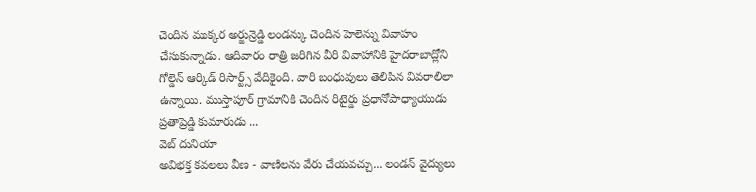చెందిన ముక్కర అర్జున్రెడ్డి లండన్కు చెందిన హెలెన్ను వివాహం చేసుకున్నాడు. ఆదివారం రాత్రి జరిగిన వీరి వివాహానికి హైదరాబాద్లోని గోల్డెన్ ఆర్కిడ్ రిసార్ట్స్ వేదికైంది. వారి బంధువులు తెలిపిన వివరాలిలా ఉన్నాయి. ముస్తాపూర్ గ్రామానికి చెందిన రిటైర్డు ప్రధానోపాధ్యాయుడు ప్రతాప్రెడ్డి కుమారుడు ...
వెబ్ దునియా
అవిభక్త కవలలు వీణ - వాణిలను వేరు చేయవచ్చు... లండన్ వైద్యులు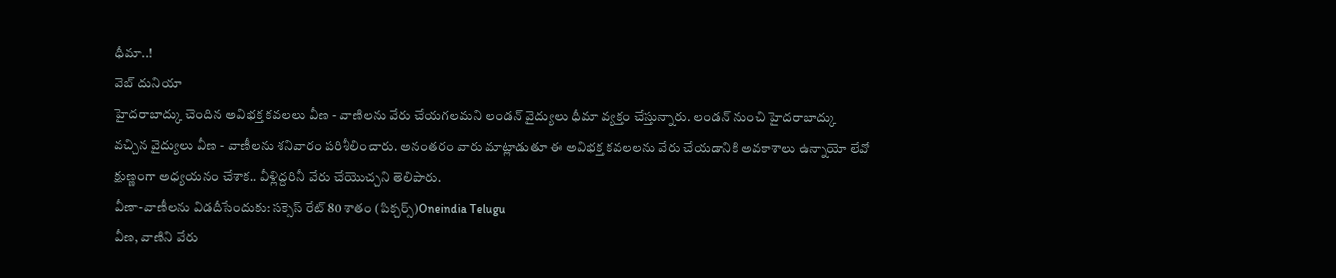ధీమా..!
వెబ్ దునియా
హైదరాబాద్కు చెందిన అవిభక్త కవలలు వీణ - వాణిలను వేరు చేయగలమని లండన్ వైద్యులు ధీమా వ్యక్తం చేస్తున్నారు. లండన్ నుంచి హైదరాబాద్కు వచ్చిన వైద్యులు వీణ - వాణీలను శనివారం పరిశీలించారు. అనంతరం వారు మాట్లాడుతూ ఈ అవిభక్త కవలలను వేరు చేయడానికి అవకాశాలు ఉన్నాయో లేవో క్షుణ్ణంగా అధ్యయనం చేశాక.. వీళ్లిద్దరినీ వేరు చేయొచ్చని తెలిపారు.
వీణా-వాణీలను విడదీసేందుకు: సక్సెస్ రేట్ 80 శాతం (పిక్చర్స్)Oneindia Telugu
వీణ, వాణిని వేరు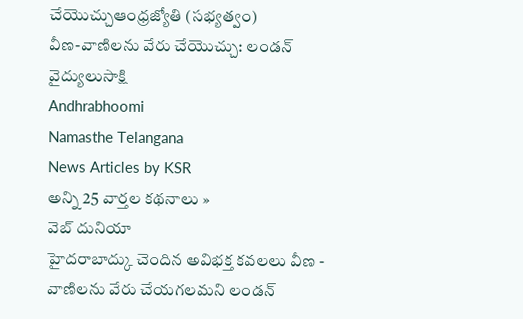చేయొచ్చుఆంధ్రజ్యోతి (సభ్యత్వం)
వీణ-వాణిలను వేరు చేయొచ్చు: లండన్ వైద్యులుసాక్షి
Andhrabhoomi
Namasthe Telangana
News Articles by KSR
అన్ని 25 వార్తల కథనాలు »
వెబ్ దునియా
హైదరాబాద్కు చెందిన అవిభక్త కవలలు వీణ - వాణిలను వేరు చేయగలమని లండన్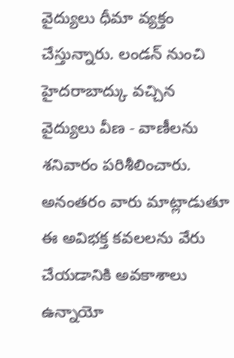వైద్యులు ధీమా వ్యక్తం చేస్తున్నారు. లండన్ నుంచి హైదరాబాద్కు వచ్చిన వైద్యులు వీణ - వాణీలను శనివారం పరిశీలించారు. అనంతరం వారు మాట్లాడుతూ ఈ అవిభక్త కవలలను వేరు చేయడానికి అవకాశాలు ఉన్నాయో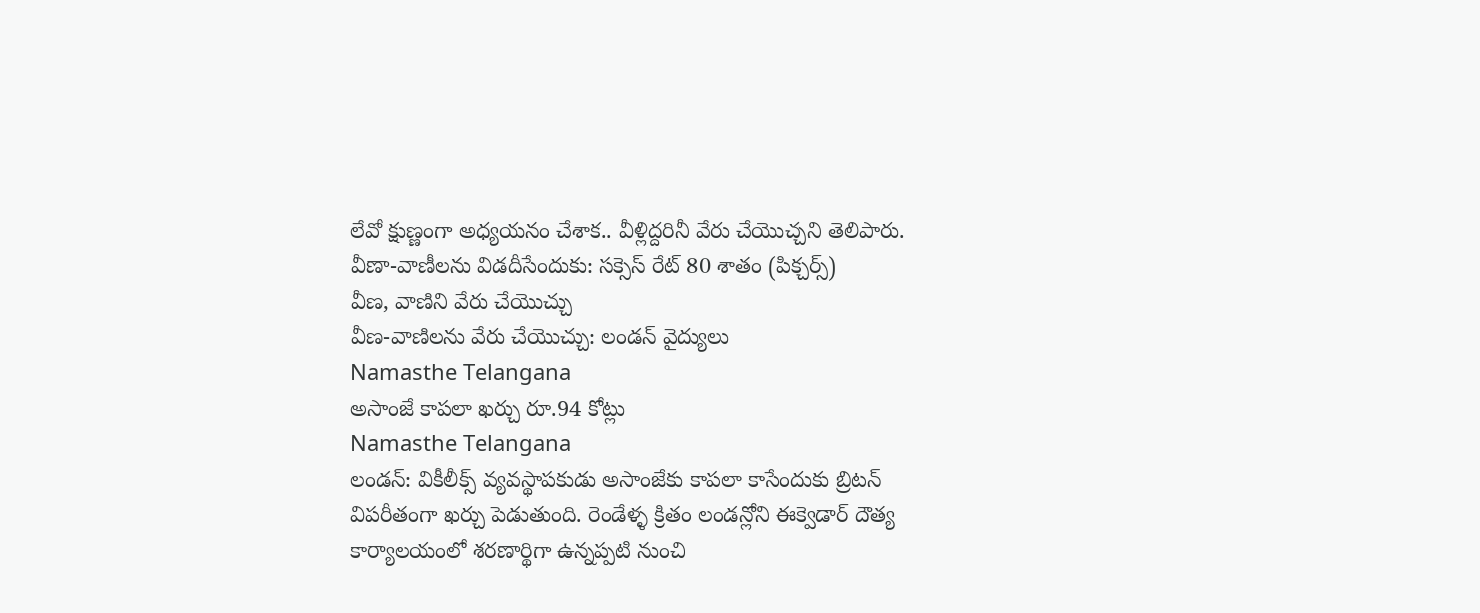లేవో క్షుణ్ణంగా అధ్యయనం చేశాక.. వీళ్లిద్దరినీ వేరు చేయొచ్చని తెలిపారు.
వీణా-వాణీలను విడదీసేందుకు: సక్సెస్ రేట్ 80 శాతం (పిక్చర్స్)
వీణ, వాణిని వేరు చేయొచ్చు
వీణ-వాణిలను వేరు చేయొచ్చు: లండన్ వైద్యులు
Namasthe Telangana
అసాంజే కాపలా ఖర్చు రూ.94 కోట్లు
Namasthe Telangana
లండన్: వికీలీక్స్ వ్యవస్థాపకుడు అసాంజేకు కాపలా కాసేందుకు బ్రిటన్ విపరీతంగా ఖర్చు పెడుతుంది. రెండేళ్ళ క్రితం లండన్లోని ఈక్వెడార్ దౌత్య కార్యాలయంలో శరణార్థిగా ఉన్నప్పటి నుంచి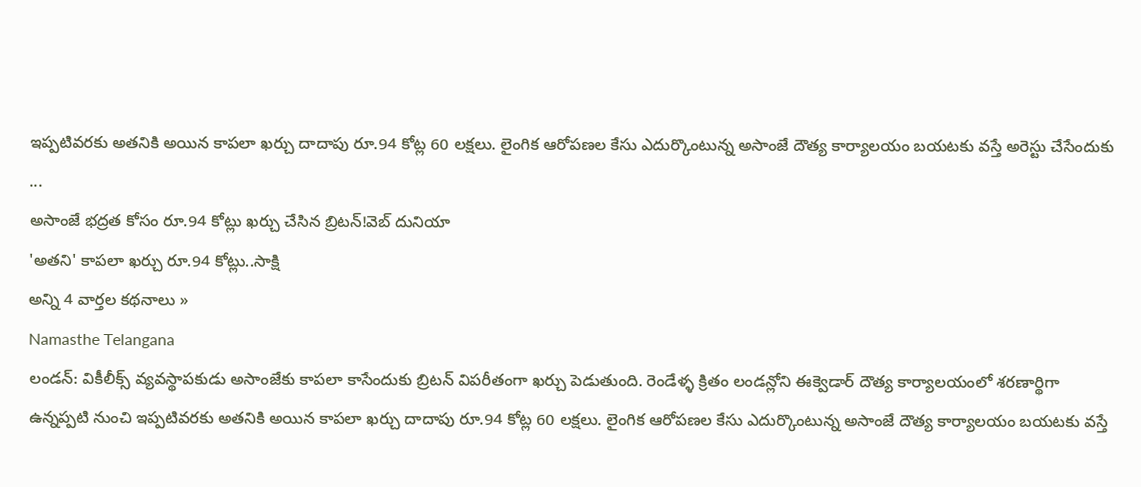ఇప్పటివరకు అతనికి అయిన కాపలా ఖర్చు దాదాపు రూ.94 కోట్ల 60 లక్షలు. లైంగిక ఆరోపణల కేసు ఎదుర్కొంటున్న అసాంజే దౌత్య కార్యాలయం బయటకు వస్తే అరెస్టు చేసేందుకు ...
అసాంజే భద్రత కోసం రూ.94 కోట్లు ఖర్చు చేసిన బ్రిటన్!వెబ్ దునియా
'అతని' కాపలా ఖర్చు రూ.94 కోట్లు..సాక్షి
అన్ని 4 వార్తల కథనాలు »
Namasthe Telangana
లండన్: వికీలీక్స్ వ్యవస్థాపకుడు అసాంజేకు కాపలా కాసేందుకు బ్రిటన్ విపరీతంగా ఖర్చు పెడుతుంది. రెండేళ్ళ క్రితం లండన్లోని ఈక్వెడార్ దౌత్య కార్యాలయంలో శరణార్థిగా ఉన్నప్పటి నుంచి ఇప్పటివరకు అతనికి అయిన కాపలా ఖర్చు దాదాపు రూ.94 కోట్ల 60 లక్షలు. లైంగిక ఆరోపణల కేసు ఎదుర్కొంటున్న అసాంజే దౌత్య కార్యాలయం బయటకు వస్తే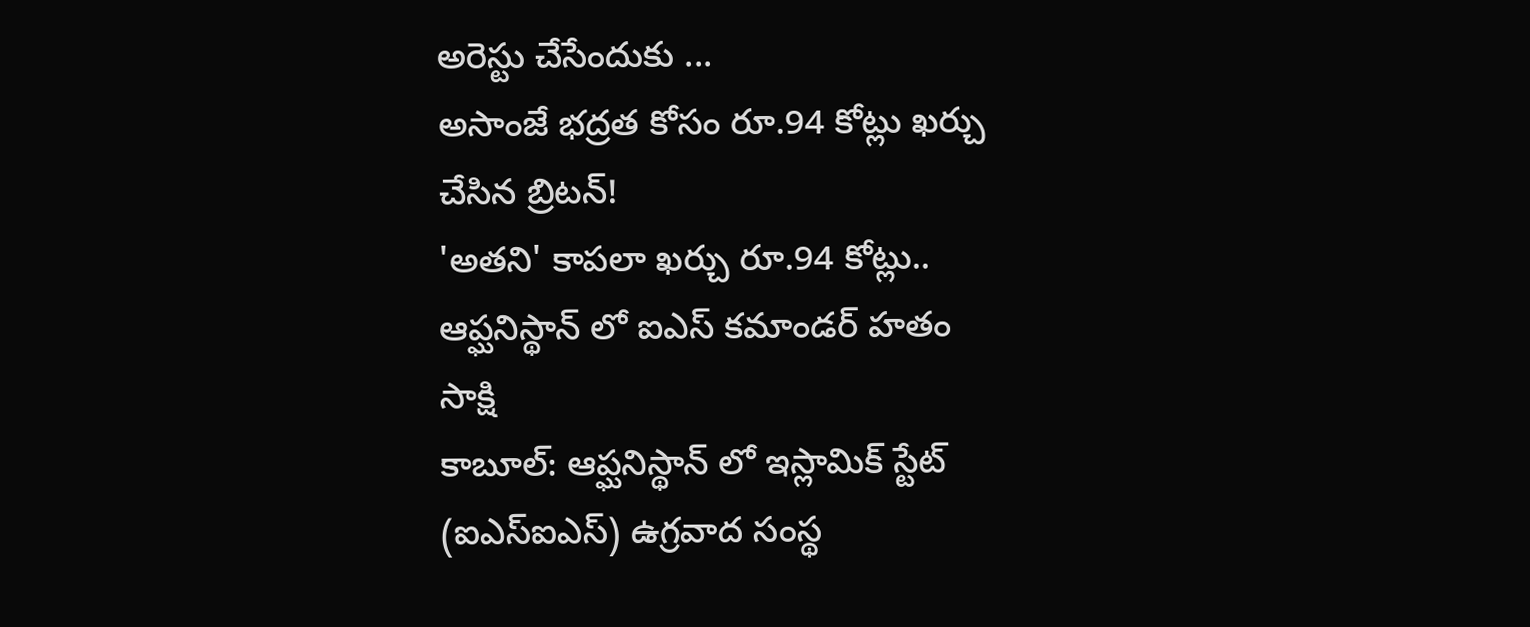అరెస్టు చేసేందుకు ...
అసాంజే భద్రత కోసం రూ.94 కోట్లు ఖర్చు చేసిన బ్రిటన్!
'అతని' కాపలా ఖర్చు రూ.94 కోట్లు..
ఆప్ఘనిస్థాన్ లో ఐఎస్ కమాండర్ హతం
సాక్షి
కాబూల్: ఆప్ఘనిస్థాన్ లో ఇస్లామిక్ స్టేట్ (ఐఎస్ఐఎస్) ఉగ్రవాద సంస్థ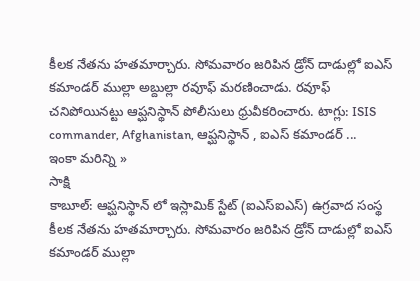కీలక నేతను హతమార్చారు. సోమవారం జరిపిన డ్రోన్ దాడుల్లో ఐఎస్ కమాండర్ ముల్లా అబ్దుల్లా రవూఫ్ మరణించాడు. రవూఫ్ చనిపోయినట్టు ఆప్ఘనిస్థాన్ పోలీసులు ధ్రువీకరించారు. టాగ్లు: ISIS commander, Afghanistan, ఆప్ఘనిస్థాన్ , ఐఎస్ కమాండర్ ...
ఇంకా మరిన్ని »
సాక్షి
కాబూల్: ఆప్ఘనిస్థాన్ లో ఇస్లామిక్ స్టేట్ (ఐఎస్ఐఎస్) ఉగ్రవాద సంస్థ కీలక నేతను హతమార్చారు. సోమవారం జరిపిన డ్రోన్ దాడుల్లో ఐఎస్ కమాండర్ ముల్లా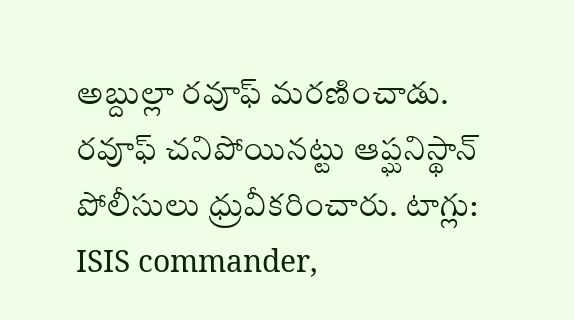అబ్దుల్లా రవూఫ్ మరణించాడు. రవూఫ్ చనిపోయినట్టు ఆప్ఘనిస్థాన్ పోలీసులు ధ్రువీకరించారు. టాగ్లు: ISIS commander,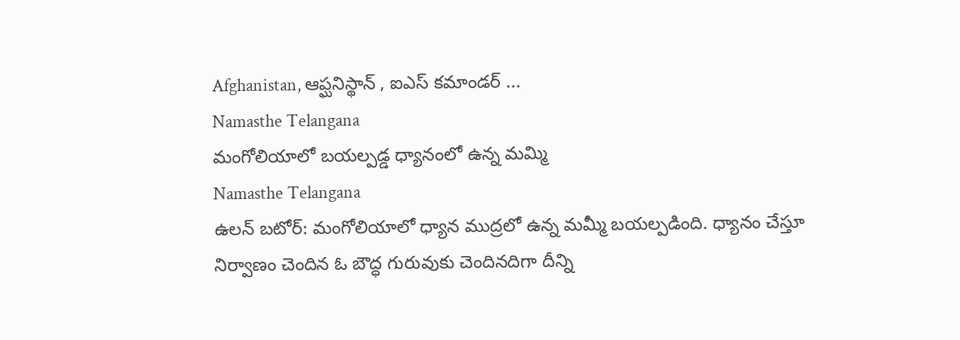Afghanistan, ఆప్ఘనిస్థాన్ , ఐఎస్ కమాండర్ ...
Namasthe Telangana
మంగోలియాలో బయల్పడ్డ ధ్యానంలో ఉన్న మమ్మి
Namasthe Telangana
ఉలన్ బటోర్: మంగోలియాలో ధ్యాన ముద్రలో ఉన్న మమ్మీ బయల్పడింది. ధ్యానం చేస్తూ నిర్వాణం చెందిన ఓ బౌద్ధ గురువుకు చెందినదిగా దీన్ని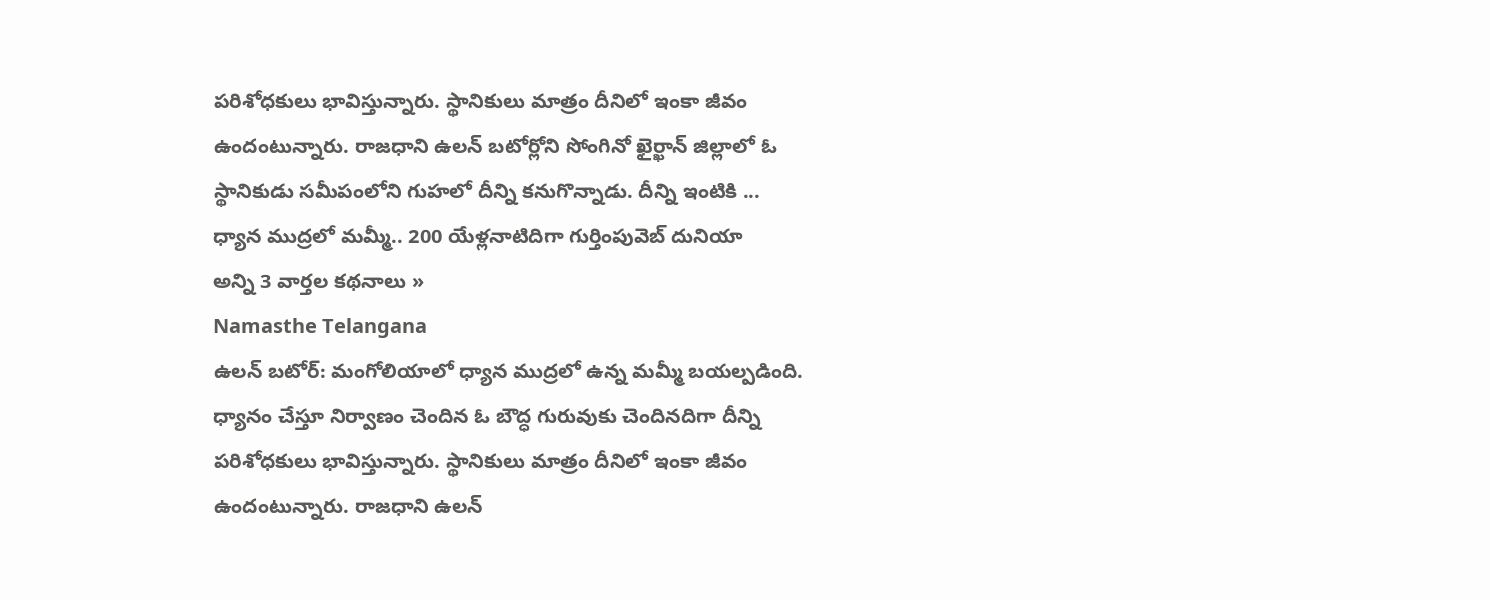పరిశోధకులు భావిస్తున్నారు. స్థానికులు మాత్రం దీనిలో ఇంకా జీవం ఉందంటున్నారు. రాజధాని ఉలన్ బటోర్లోని సోంగినో ఖైర్ఖాన్ జిల్లాలో ఓ స్థానికుడు సమీపంలోని గుహలో దీన్ని కనుగొన్నాడు. దీన్ని ఇంటికి ...
ధ్యాన ముద్రలో మమ్మీ.. 200 యేళ్లనాటిదిగా గుర్తింపువెబ్ దునియా
అన్ని 3 వార్తల కథనాలు »
Namasthe Telangana
ఉలన్ బటోర్: మంగోలియాలో ధ్యాన ముద్రలో ఉన్న మమ్మీ బయల్పడింది. ధ్యానం చేస్తూ నిర్వాణం చెందిన ఓ బౌద్ధ గురువుకు చెందినదిగా దీన్ని పరిశోధకులు భావిస్తున్నారు. స్థానికులు మాత్రం దీనిలో ఇంకా జీవం ఉందంటున్నారు. రాజధాని ఉలన్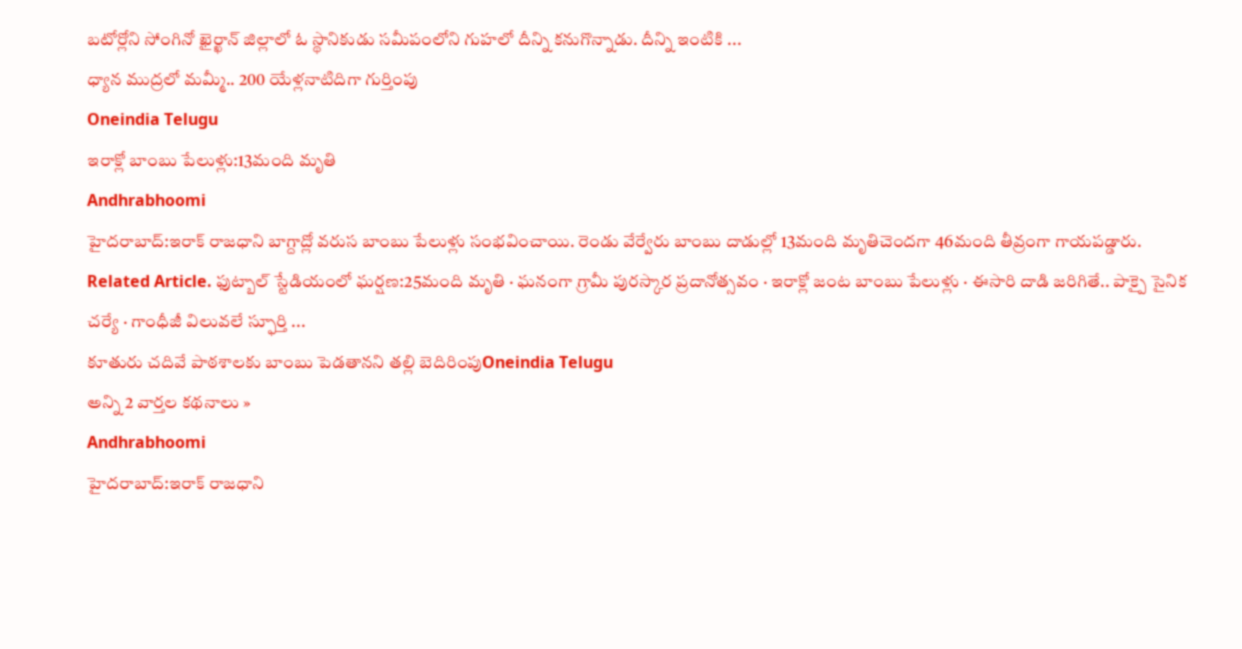బటోర్లోని సోంగినో ఖైర్ఖాన్ జిల్లాలో ఓ స్థానికుడు సమీపంలోని గుహలో దీన్ని కనుగొన్నాడు. దీన్ని ఇంటికి ...
ధ్యాన ముద్రలో మమ్మీ.. 200 యేళ్లనాటిదిగా గుర్తింపు
Oneindia Telugu
ఇరాక్లో బాంబు పేలుళ్లు:13మంది మృతి
Andhrabhoomi
హైదరాబాద్:ఇరాక్ రాజధాని బాగ్దాద్లో వరుస బాంబు పేలుళ్లు సంభవించాయి. రెండు వేర్వేరు బాంబు దాడుల్లో 13మంది మృతిచెందగా 46మంది తీవ్రంగా గాయపడ్డారు. Related Article. ఫుట్బాల్ స్టేడియంలో ఘర్షణ:25మంది మృతి · ఘనంగా గ్రామీ పురస్కార ప్రదానోత్సవం · ఇరాక్లో జంట బాంబు పేలుళ్లు · ఈసారి దాడి జరిగితే.. పాక్పై సైనిక చర్యే · గాంధీజీ విలువలే స్ఫూర్తి ...
కూతురు చదివే పాఠశాలకు బాంబు పెడతానని తల్లి బెదిరింపుOneindia Telugu
అన్ని 2 వార్తల కథనాలు »
Andhrabhoomi
హైదరాబాద్:ఇరాక్ రాజధాని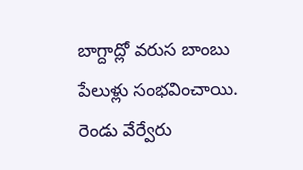బాగ్దాద్లో వరుస బాంబు పేలుళ్లు సంభవించాయి. రెండు వేర్వేరు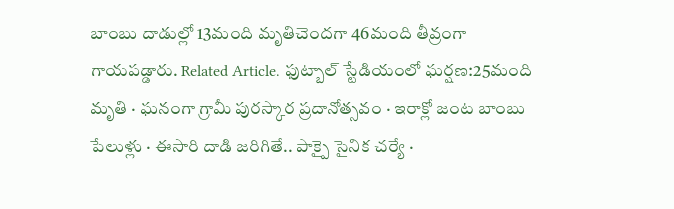బాంబు దాడుల్లో 13మంది మృతిచెందగా 46మంది తీవ్రంగా గాయపడ్డారు. Related Article. ఫుట్బాల్ స్టేడియంలో ఘర్షణ:25మంది మృతి · ఘనంగా గ్రామీ పురస్కార ప్రదానోత్సవం · ఇరాక్లో జంట బాంబు పేలుళ్లు · ఈసారి దాడి జరిగితే.. పాక్పై సైనిక చర్యే ·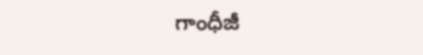గాంధీజీ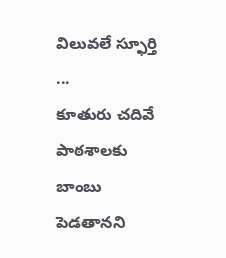విలువలే స్ఫూర్తి ...
కూతురు చదివే పాఠశాలకు బాంబు పెడతానని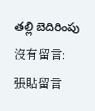తల్లి బెదిరింపు
沒有留言:
張貼留言